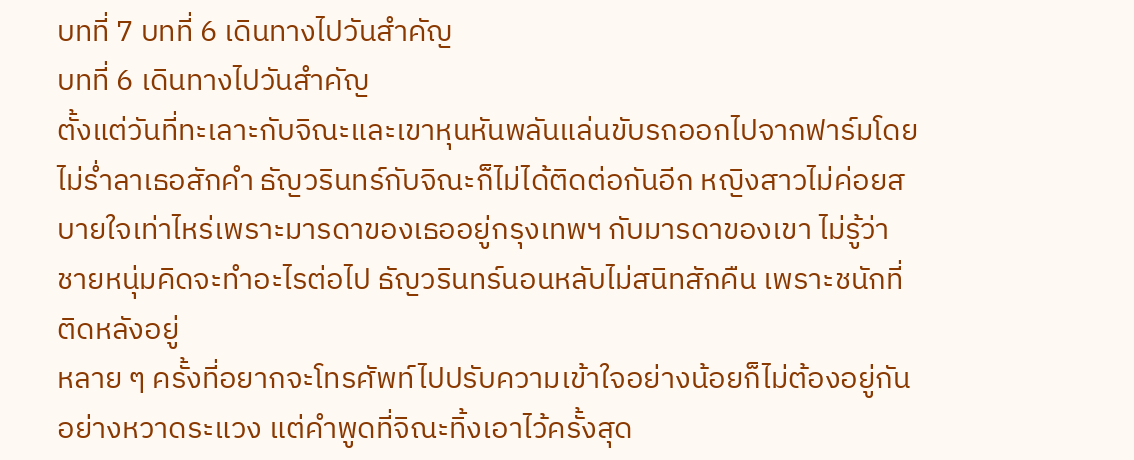บทที่ 7 บทที่ 6 เดินทางไปวันสำคัญ
บทที่ 6 เดินทางไปวันสำคัญ
ตั้งแต่วันที่ทะเลาะกับจิณะและเขาหุนหันพลันแล่นขับรถออกไปจากฟาร์มโดยไม่ร่ำลาเธอสักคำ ธัญวรินทร์กับจิณะก็ไม่ได้ติดต่อกันอีก หญิงสาวไม่ค่อยสบายใจเท่าไหร่เพราะมารดาของเธออยู่กรุงเทพฯ กับมารดาของเขา ไม่รู้ว่าชายหนุ่มคิดจะทำอะไรต่อไป ธัญวรินทร์นอนหลับไม่สนิทสักคืน เพราะชนักที่ติดหลังอยู่
หลาย ๆ ครั้งที่อยากจะโทรศัพท์ไปปรับความเข้าใจอย่างน้อยก็ไม่ต้องอยู่กันอย่างหวาดระแวง แต่คำพูดที่จิณะทิ้งเอาไว้ครั้งสุด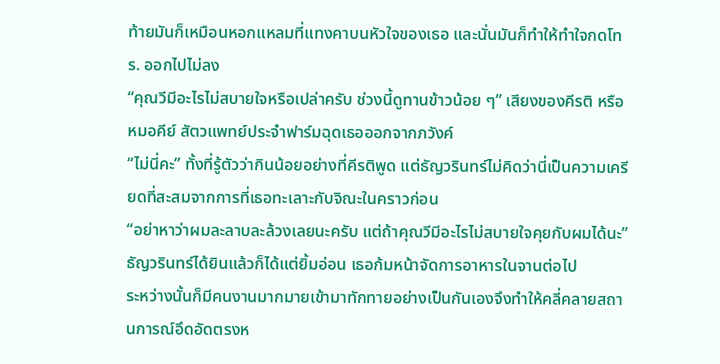ท้ายมันก็เหมือนหอกแหลมที่แทงคาบนหัวใจของเธอ และนั่นมันก็ทำให้ทำใจกดโทร. ออกไปไม่ลง
“คุณวีมีอะไรไม่สบายใจหรือเปล่าครับ ช่วงนี้ดูทานข้าวน้อย ๆ” เสียงของคีรติ หรือ หมอคีย์ สัตวแพทย์ประจำฟาร์มฉุดเธอออกจากภวังค์
“ไม่นี่คะ” ทั้งที่รู้ตัวว่ากินน้อยอย่างที่คีรติพูด แต่ธัญวรินทร์ไม่คิดว่านี่เป็นความเครียดที่สะสมจากการที่เธอทะเลาะกับจิณะในคราวก่อน
“อย่าหาว่าผมละลาบละล้วงเลยนะครับ แต่ถ้าคุณวีมีอะไรไม่สบายใจคุยกับผมได้นะ” ธัญวรินทร์ได้ยินแล้วก็ได้แต่ยิ้มอ่อน เธอก้มหน้าจัดการอาหารในจานต่อไป
ระหว่างนั้นก็มีคนงานมากมายเข้ามาทักทายอย่างเป็นกันเองจึงทำให้คลี่คลายสถานการณ์อึดอัดตรงห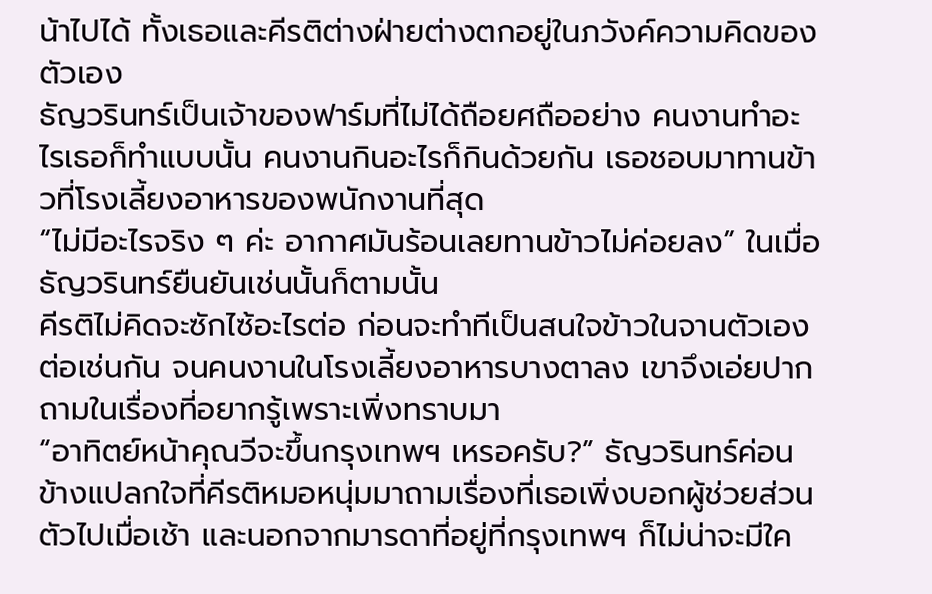น้าไปได้ ทั้งเธอและคีรติต่างฝ่ายต่างตกอยู่ในภวังค์ความคิดของตัวเอง
ธัญวรินทร์เป็นเจ้าของฟาร์มที่ไม่ได้ถือยศถืออย่าง คนงานทำอะไรเธอก็ทำแบบนั้น คนงานกินอะไรก็กินด้วยกัน เธอชอบมาทานข้าวที่โรงเลี้ยงอาหารของพนักงานที่สุด
“ไม่มีอะไรจริง ๆ ค่ะ อากาศมันร้อนเลยทานข้าวไม่ค่อยลง” ในเมื่อธัญวรินทร์ยืนยันเช่นนั้นก็ตามนั้น
คีรติไม่คิดจะซักไซ้อะไรต่อ ก่อนจะทำทีเป็นสนใจข้าวในจานตัวเองต่อเช่นกัน จนคนงานในโรงเลี้ยงอาหารบางตาลง เขาจึงเอ่ยปากถามในเรื่องที่อยากรู้เพราะเพิ่งทราบมา
“อาทิตย์หน้าคุณวีจะขึ้นกรุงเทพฯ เหรอครับ?” ธัญวรินทร์ค่อนข้างแปลกใจที่คีรติหมอหนุ่มมาถามเรื่องที่เธอเพิ่งบอกผู้ช่วยส่วนตัวไปเมื่อเช้า และนอกจากมารดาที่อยู่ที่กรุงเทพฯ ก็ไม่น่าจะมีใค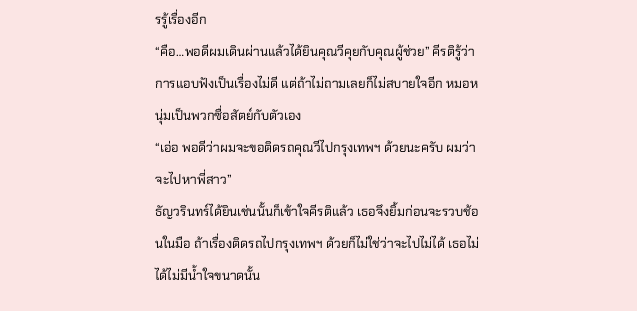รรู้เรื่องอีก
“คือ…พอดีผมเดินผ่านแล้วได้ยินคุณวีคุยกับคุณผู้ช่วย” คีรติรู้ว่าการแอบฟังเป็นเรื่องไม่ดี แต่ถ้าไม่ถามเลยก็ไม่สบายใจอีก หมอหนุ่มเป็นพวกซื่อสัตย์กับตัวเอง
“เอ่อ พอดีว่าผมจะขอติดรถคุณวีไปกรุงเทพฯ ด้วยนะครับ ผมว่าจะไปหาพี่สาว”
ธัญวรินทร์ได้ยินเช่นนั้นก็เข้าใจคีรติแล้ว เธอจึงยิ้มก่อนจะรวบช้อนในมือ ถ้าเรื่องติดรถไปกรุงเทพฯ ด้วยก็ไม่ใช่ว่าจะไปไม่ได้ เธอไม่ได้ไม่มีน้ำใจขนาดนั้น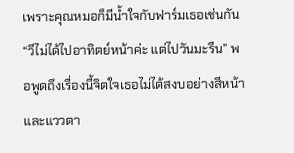เพราะคุณหมอก็มีน้ำใจกับฟาร์มเธอเช่นกัน
“วีไม่ได้ไปอาทิตย์หน้าค่ะ แต่ไปวันมะรืน” พอพูดถึงเรื่องนี้จิตใจเธอไม่ได้สงบอย่างสีหน้าและแววตา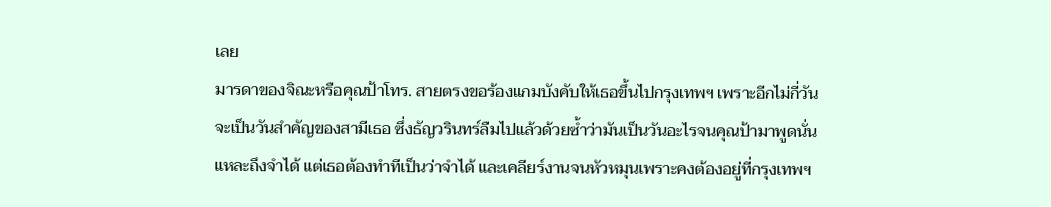เลย
มารดาของจิณะหรือคุณป้าโทร. สายตรงขอร้องแกมบังคับให้เธอขึ้นไปกรุงเทพฯ เพราะอีกไม่กี่วันจะเป็นวันสำคัญของสามีเธอ ซึ่งธัญวรินทร์ลืมไปแล้วด้วยซ้ำว่ามันเป็นวันอะไรจนคุณป้ามาพูดนั่นแหละถึงจำได้ แต่เธอต้องทำทีเป็นว่าจำได้ และเคลียร์งานจนหัวหมุนเพราะคงต้องอยู่ที่กรุงเทพฯ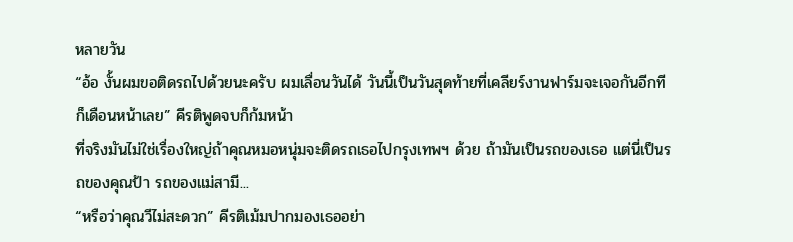หลายวัน
“อ้อ งั้นผมขอติดรถไปด้วยนะครับ ผมเลื่อนวันได้ วันนี้เป็นวันสุดท้ายที่เคลียร์งานฟาร์มจะเจอกันอีกทีก็เดือนหน้าเลย” คีรติพูดจบก็ก้มหน้า
ที่จริงมันไม่ใช่เรื่องใหญ่ถ้าคุณหมอหนุ่มจะติดรถเธอไปกรุงเทพฯ ด้วย ถ้ามันเป็นรถของเธอ แต่นี่เป็นรถของคุณป้า รถของแม่สามี...
“หรือว่าคุณวีไม่สะดวก” คีรติเม้มปากมองเธออย่า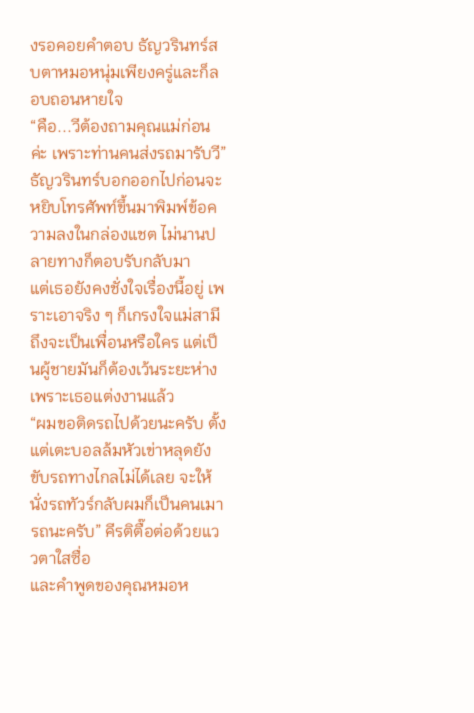งรอคอยคำตอบ ธัญวรินทร์สบตาหมอหนุ่มเพียงครู่และก็ลอบถอนหายใจ
“คือ...วีต้องถามคุณแม่ก่อนค่ะ เพราะท่านคนส่งรถมารับวี”
ธัญวรินทร์บอกออกไปก่อนจะหยิบโทรศัพท์ขึ้นมาพิมพ์ข้อความลงในกล่องแชต ไม่นานปลายทางก็ตอบรับกลับมา
แต่เธอยังคงชั่งใจเรื่องนี้อยู่ เพราะเอาจริง ๆ ก็เกรงใจแม่สามี ถึงจะเป็นเพื่อนหรือใคร แต่เป็นผู้ชายมันก็ต้องเว้นระยะห่างเพราะเธอแต่งงานแล้ว
“ผมขอติดรถไปด้วยนะครับ ตั้งแต่เตะบอลล้มหัวเข่าหลุดยังขับรถทางไกลไม่ได้เลย จะให้นั่งรถทัวร์กลับผมก็เป็นคนเมารถนะครับ” คีรติตื๊อต่อด้วยแววตาใสซื่อ
และคำพูดของคุณหมอห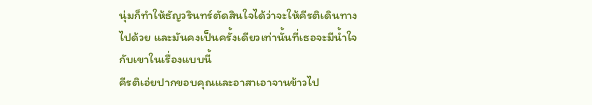นุ่มก็ทำให้ธัญวรินทร์ตัดสินใจได้ว่าจะให้คีรติเดินทางไปด้วย และมันคงเป็นครั้งเดียวเท่านั้นที่เธอจะมีน้ำใจกับเขาในเรื่องแบบนี้
คีรติเอ่ยปากขอบคุณและอาสาเอาจานข้าวไป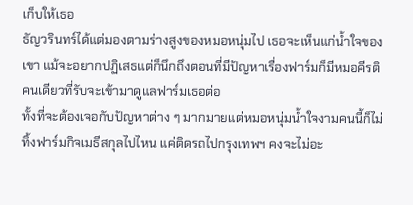เก็บให้เธอ
ธัญวรินทร์ได้แต่มองตามร่างสูงของหมอหนุ่มไป เธอจะเห็นแก่น้ำใจของเขา แม้จะอยากปฏิเสธแต่ก็นึกถึงตอนที่มีปัญหาเรื่องฟาร์มก็มีหมอคีรติคนเดียวที่รับจะเข้ามาดูแลฟาร์มเธอต่อ
ทั้งที่จะต้องเจอกับปัญหาต่าง ๆ มากมายแต่หมอหนุ่มน้ำใจงามคนนี้ก็ไม่ทิ้งฟาร์มกิจเมธีสกุลไปไหน แค่ติดรถไปกรุงเทพฯ คงจะไม่อะ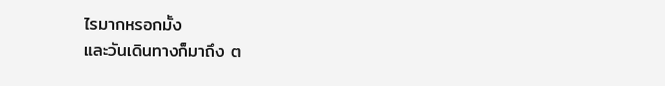ไรมากหรอกมั้ง
และวันเดินทางก็มาถึง ต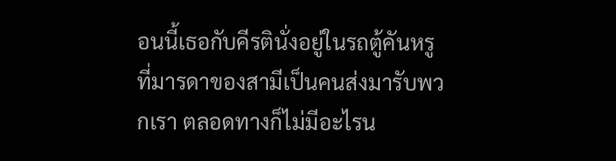อนนี้เธอกับคีรตินั่งอยู่ในรถตู้คันหรูที่มารดาของสามีเป็นคนส่งมารับพวกเรา ตลอดทางก็ไม่มีอะไรน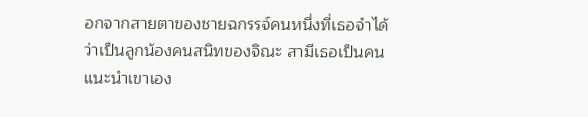อกจากสายตาของชายฉกรรจ์คนหนึ่งที่เธอจำได้ว่าเป็นลูกน้องคนสนิทของจิณะ สามีเธอเป็นคนแนะนำเขาเอง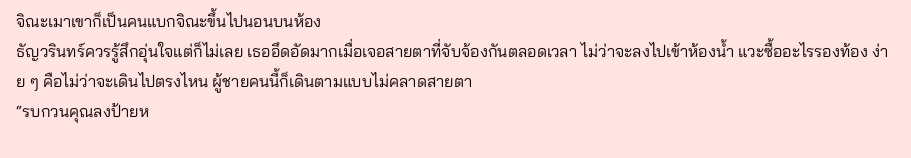จิณะเมาเขาก็เป็นคนแบกจิณะขึ้นไปนอนบนห้อง
ธัญวรินทร์ควรรู้สึกอุ่นใจแต่ก็ไม่เลย เธออึดอัดมากเมื่อเจอสายตาที่จับจ้องกันตลอดเวลา ไม่ว่าจะลงไปเข้าห้องน้ำ แวะซื้ออะไรรองท้อง ง่าย ๆ คือไม่ว่าจะเดินไปตรงไหน ผู้ชายคนนี้ก็เดินตามแบบไม่คลาดสายตา
“รบกวนคุณลงป้ายห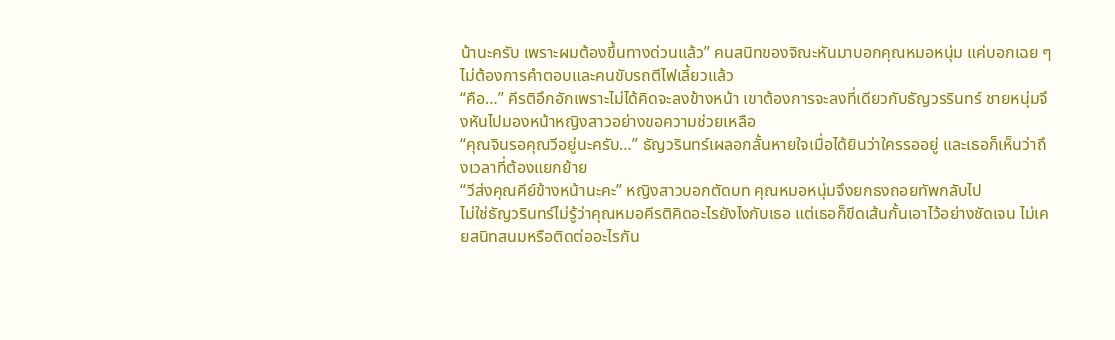น้านะครับ เพราะผมต้องขึ้นทางด่วนแล้ว” คนสนิทของจิณะหันมาบอกคุณหมอหนุ่ม แค่บอกเฉย ๆ ไม่ต้องการคำตอบและคนขับรถตีไฟเลี้ยวแล้ว
“คือ…” คีรติอึกอักเพราะไม่ได้คิดจะลงข้างหน้า เขาต้องการจะลงที่เดียวกับธัญวรรินทร์ ชายหนุ่มจึงหันไปมองหน้าหญิงสาวอย่างขอความช่วยเหลือ
“คุณจินรอคุณวีอยู่นะครับ…” ธัญวรินทร์เผลอกลั้นหายใจเมื่อได้ยินว่าใครรออยู่ และเธอก็เห็นว่าถึงเวลาที่ต้องแยกย้าย
“วีส่งคุณคีย์ข้างหน้านะคะ” หญิงสาวบอกตัดบท คุณหมอหนุ่มจึงยกธงถอยทัพกลับไป
ไม่ใช่ธัญวรินทร์ไม่รู้ว่าคุณหมอคีรติคิดอะไรยังไงกับเธอ แต่เธอก็ขีดเส้นกั้นเอาไว้อย่างชัดเจน ไม่เคยสนิทสนมหรือติดต่ออะไรกัน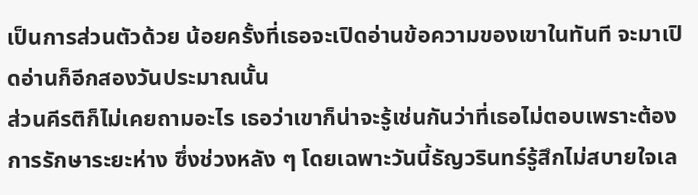เป็นการส่วนตัวด้วย น้อยครั้งที่เธอจะเปิดอ่านข้อความของเขาในทันที จะมาเปิดอ่านก็อีกสองวันประมาณนั้น
ส่วนคีรติก็ไม่เคยถามอะไร เธอว่าเขาก็น่าจะรู้เช่นกันว่าที่เธอไม่ตอบเพราะต้องการรักษาระยะห่าง ซึ่งช่วงหลัง ๆ โดยเฉพาะวันนี้ธัญวรินทร์รู้สึกไม่สบายใจเล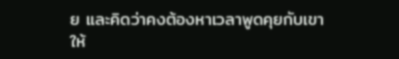ย และคิดว่าคงต้องหาเวลาพูดคุยกับเขาให้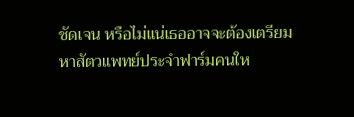ชัดเจน หรือไม่แน่เธออาจจะต้องเตรียมหาสัตวแพทย์ประจำฟาร์มคนให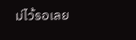ม่ไว้รอเลย